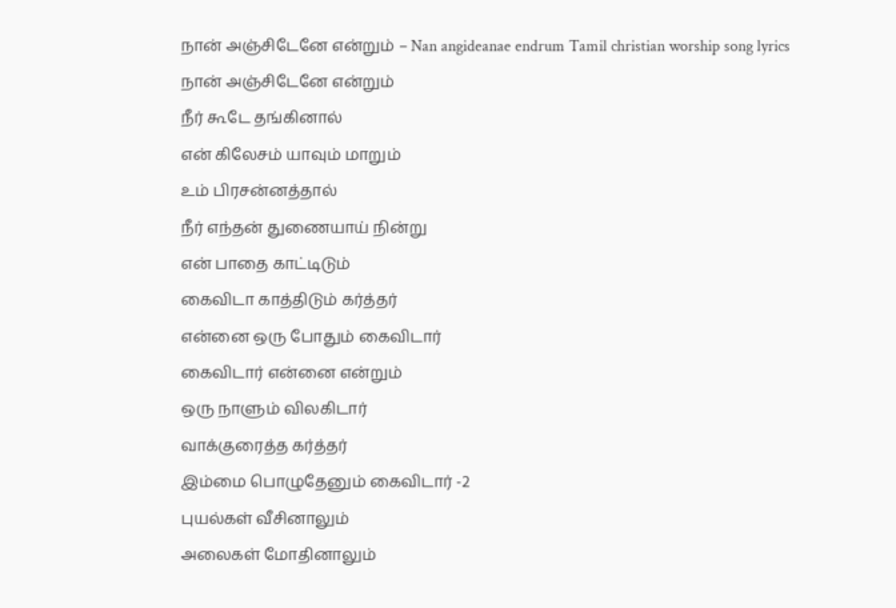நான் அஞ்சிடேனே என்றும் – Nan angideanae endrum Tamil christian worship song lyrics
நான் அஞ்சிடேனே என்றும்
நீர் கூடே தங்கினால்
என் கிலேசம் யாவும் மாறும்
உம் பிரசன்னத்தால்
நீர் எந்தன் துணையாய் நின்று
என் பாதை காட்டிடும்
கைவிடா காத்திடும் கர்த்தர்
என்னை ஒரு போதும் கைவிடார்
கைவிடார் என்னை என்றும்
ஒரு நாளும் விலகிடார்
வாக்குரைத்த கர்த்தர்
இம்மை பொழுதேனும் கைவிடார் -2
புயல்கள் வீசினாலும்
அலைகள் மோதினாலும்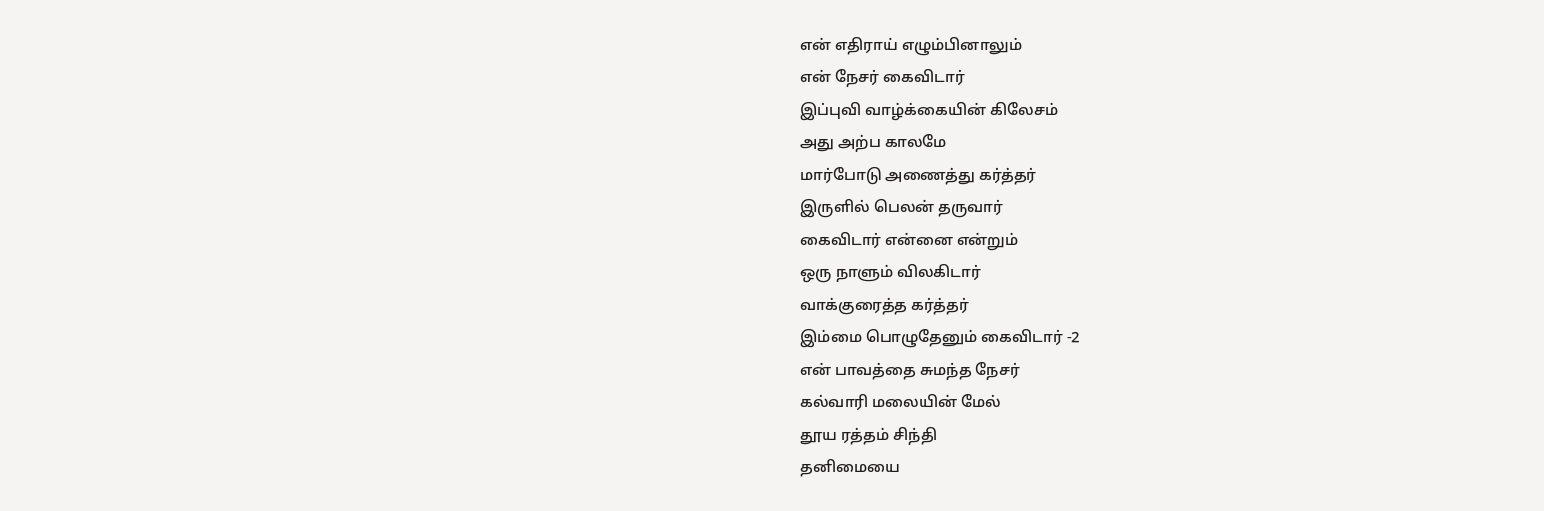என் எதிராய் எழும்பினாலும்
என் நேசர் கைவிடார்
இப்புவி வாழ்க்கையின் கிலேசம்
அது அற்ப காலமே
மார்போடு அணைத்து கர்த்தர்
இருளில் பெலன் தருவார்
கைவிடார் என்னை என்றும்
ஒரு நாளும் விலகிடார்
வாக்குரைத்த கர்த்தர்
இம்மை பொழுதேனும் கைவிடார் -2
என் பாவத்தை சுமந்த நேசர்
கல்வாரி மலையின் மேல்
தூய ரத்தம் சிந்தி
தனிமையை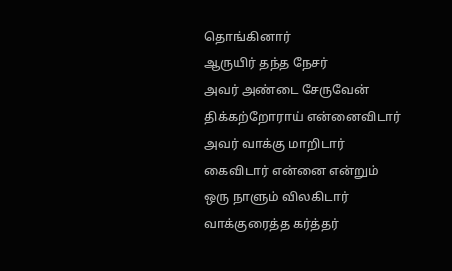தொங்கினார்
ஆருயிர் தந்த நேசர்
அவர் அண்டை சேருவேன்
திக்கற்றோராய் என்னைவிடார்
அவர் வாக்கு மாறிடார்
கைவிடார் என்னை என்றும்
ஒரு நாளும் விலகிடார்
வாக்குரைத்த கர்த்தர்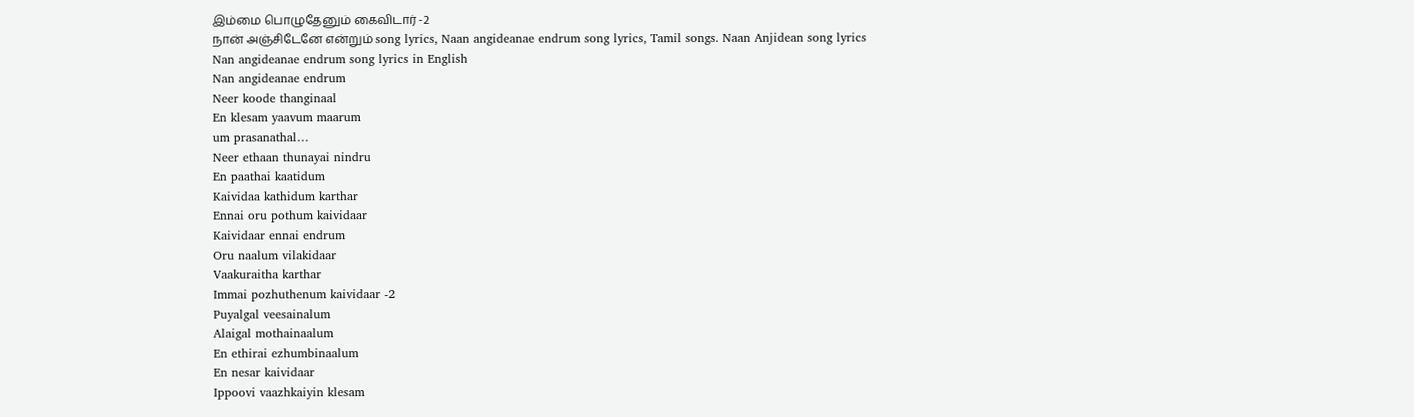இம்மை பொழுதேனும் கைவிடார் -2
நான் அஞ்சிடேனே என்றும் song lyrics, Naan angideanae endrum song lyrics, Tamil songs. Naan Anjidean song lyrics
Nan angideanae endrum song lyrics in English
Nan angideanae endrum
Neer koode thanginaal
En klesam yaavum maarum
um prasanathal…
Neer ethaan thunayai nindru
En paathai kaatidum
Kaividaa kathidum karthar
Ennai oru pothum kaividaar
Kaividaar ennai endrum
Oru naalum vilakidaar
Vaakuraitha karthar
Immai pozhuthenum kaividaar -2
Puyalgal veesainalum
Alaigal mothainaalum
En ethirai ezhumbinaalum
En nesar kaividaar
Ippoovi vaazhkaiyin klesam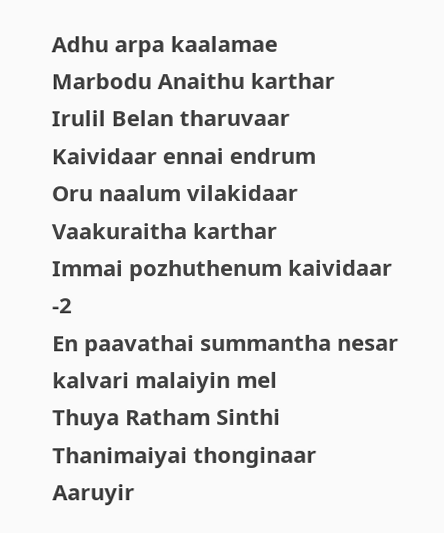Adhu arpa kaalamae
Marbodu Anaithu karthar
Irulil Belan tharuvaar
Kaividaar ennai endrum
Oru naalum vilakidaar
Vaakuraitha karthar
Immai pozhuthenum kaividaar -2
En paavathai summantha nesar
kalvari malaiyin mel
Thuya Ratham Sinthi
Thanimaiyai thonginaar
Aaruyir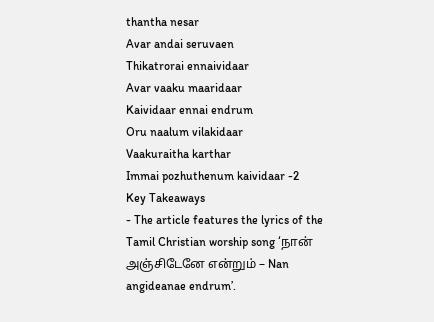thantha nesar
Avar andai seruvaen
Thikatrorai ennaividaar
Avar vaaku maaridaar
Kaividaar ennai endrum
Oru naalum vilakidaar
Vaakuraitha karthar
Immai pozhuthenum kaividaar -2
Key Takeaways
- The article features the lyrics of the Tamil Christian worship song ‘நான் அஞ்சிடேனே என்றும் – Nan angideanae endrum’.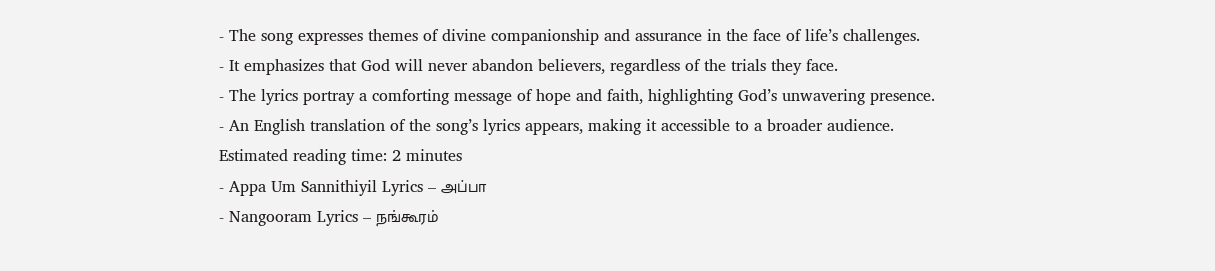- The song expresses themes of divine companionship and assurance in the face of life’s challenges.
- It emphasizes that God will never abandon believers, regardless of the trials they face.
- The lyrics portray a comforting message of hope and faith, highlighting God’s unwavering presence.
- An English translation of the song’s lyrics appears, making it accessible to a broader audience.
Estimated reading time: 2 minutes
- Appa Um Sannithiyil Lyrics – அப்பா
- Nangooram Lyrics – நங்கூரம்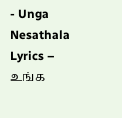- Unga Nesathala Lyrics – உங்க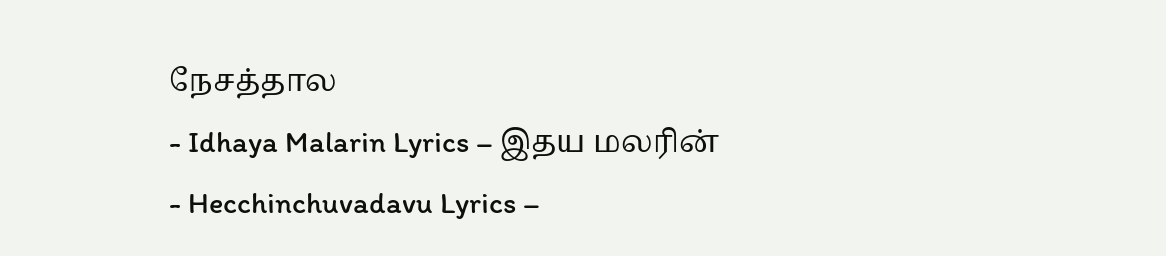நேசத்தால
- Idhaya Malarin Lyrics – இதய மலரின்
- Hecchinchuvadavu Lyrics –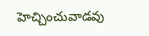హెచ్చించువాడవు